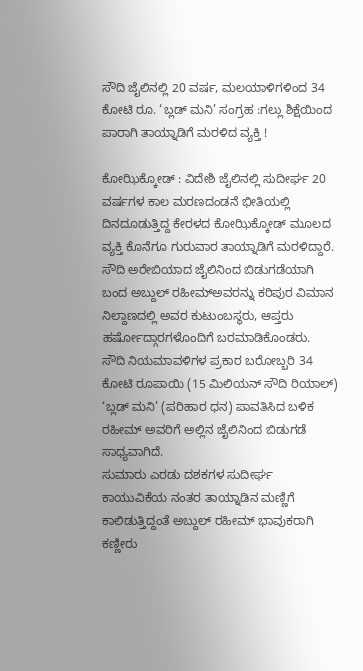ಸೌದಿ ಜೈಲಿನಲ್ಲಿ 20 ವರ್ಷ, ಮಲಯಾಳಿಗಳಿಂದ 34 ಕೋಟಿ ರೂ. ‘ಬ್ಲಡ್ ಮನಿ’ ಸಂಗ್ರಹ :ಗಲ್ಲು ಶಿಕ್ಷೆಯಿಂದ ಪಾರಾಗಿ ತಾಯ್ನಾಡಿಗೆ ಮರಳಿದ ವ್ಯಕ್ತಿ !

ಕೋಝಿಕ್ಕೋಡ್ : ವಿದೇಶಿ ಜೈಲಿನಲ್ಲಿ ಸುದೀರ್ಘ 20 ವರ್ಷಗಳ ಕಾಲ ಮರಣದಂಡನೆ ಭೀತಿಯಲ್ಲಿ ದಿನದೂಡುತ್ತಿದ್ದ ಕೇರಳದ ಕೋಝಿಕ್ಕೋಡ್ ಮೂಲದ ವ್ಯಕ್ತಿ ಕೊನೆಗೂ ಗುರುವಾರ ತಾಯ್ನಾಡಿಗೆ ಮರಳಿದ್ದಾರೆ. ಸೌದಿ ಅರೇಬಿಯಾದ ಜೈಲಿನಿಂದ ಬಿಡುಗಡೆಯಾಗಿ ಬಂದ ಅಬ್ದುಲ್ ರಹೀಮ್ಅವರನ್ನು ಕರಿಪುರ ವಿಮಾನ ನಿಲ್ದಾಣದಲ್ಲಿ ಅವರ ಕುಟುಂಬಸ್ಥರು, ಆಪ್ತರು ಹರ್ಷೋದ್ಗಾರಗಳೊಂದಿಗೆ ಬರಮಾಡಿಕೊಂಡರು.
ಸೌದಿ ನಿಯಮಾವಳಿಗಳ ಪ್ರಕಾರ ಬರೋಬ್ಬರಿ 34 ಕೋಟಿ ರೂಪಾಯಿ (15 ಮಿಲಿಯನ್ ಸೌದಿ ರಿಯಾಲ್) ‘ಬ್ಲಡ್ ಮನಿ’ (ಪರಿಹಾರ ಧನ) ಪಾವತಿಸಿದ ಬಳಿಕ ರಹೀಮ್‌ ಅವರಿಗೆ ಅಲ್ಲಿನ ಜೈಲಿನಿಂದ ಬಿಡುಗಡೆ ಸಾಧ್ಯವಾಗಿದೆ.
ಸುಮಾರು ಎರಡು ದಶಕಗಳ ಸುದೀರ್ಘ ಕಾಯುವಿಕೆಯ ನಂತರ ತಾಯ್ನಾಡಿನ ಮಣ್ಣಿಗೆ ಕಾಲಿಡುತ್ತಿದ್ದಂತೆ ಅಬ್ದುಲ್ ರಹೀಮ್ ಭಾವುಕರಾಗಿ ಕಣ್ಣೀರು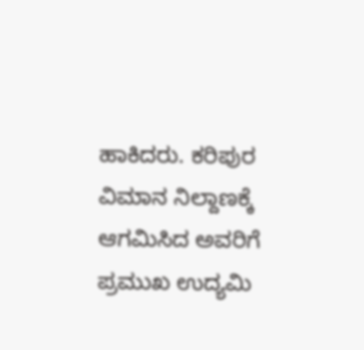ಹಾಕಿದರು. ಕರಿಪುರ ವಿಮಾನ ನಿಲ್ದಾಣಕ್ಕೆ ಆಗಮಿಸಿದ ಅವರಿಗೆ ಪ್ರಮುಖ ಉದ್ಯಮಿ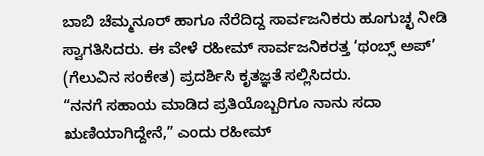ಬಾಬಿ ಚೆಮ್ಮನೂರ್ ಹಾಗೂ ನೆರೆದಿದ್ದ ಸಾರ್ವಜನಿಕರು ಹೂಗುಚ್ಛ ನೀಡಿ ಸ್ವಾಗತಿಸಿದರು. ಈ ವೇಳೆ ರಹೀಮ್ ಸಾರ್ವಜನಿಕರತ್ತ ‘ಥಂಬ್ಸ್ ಅಪ್’ (ಗೆಲುವಿನ ಸಂಕೇತ) ಪ್ರದರ್ಶಿಸಿ ಕೃತಜ್ಞತೆ ಸಲ್ಲಿಸಿದರು.
“ನನಗೆ ಸಹಾಯ ಮಾಡಿದ ಪ್ರತಿಯೊಬ್ಬರಿಗೂ ನಾನು ಸದಾ ಋಣಿಯಾಗಿದ್ದೇನೆ,” ಎಂದು ರಹೀಮ್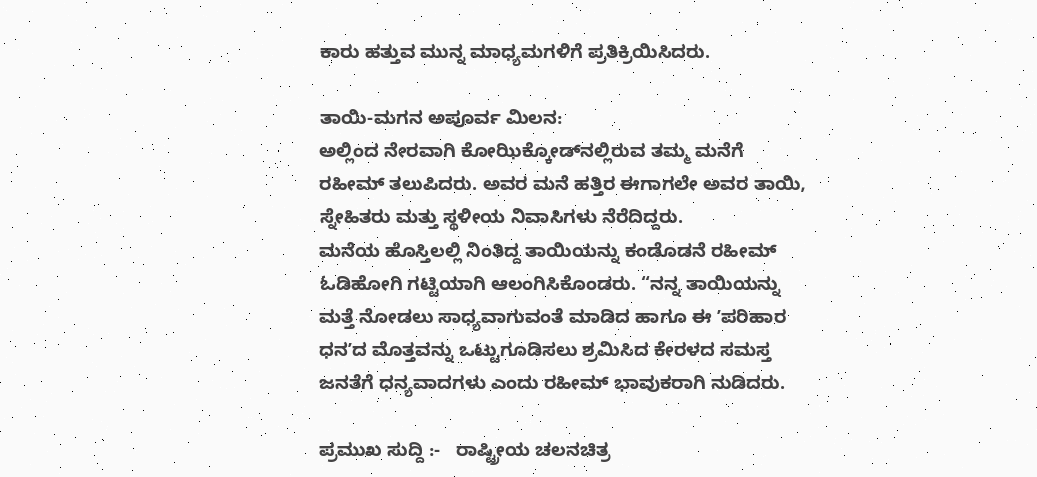ಕಾರು ಹತ್ತುವ ಮುನ್ನ ಮಾಧ್ಯಮಗಳಿಗೆ ಪ್ರತಿಕ್ರಿಯಿಸಿದರು.

ತಾಯಿ-ಮಗನ ಅಪೂರ್ವ ಮಿಲನ:
ಅಲ್ಲಿಂದ ನೇರವಾಗಿ ಕೋಝಿಕ್ಕೋಡ್‌ನಲ್ಲಿರುವ ತಮ್ಮ ಮನೆಗೆ ರಹೀಮ್ ತಲುಪಿದರು. ಅವರ ಮನೆ ಹತ್ತಿರ ಈಗಾಗಲೇ ಅವರ ತಾಯಿ, ಸ್ನೇಹಿತರು ಮತ್ತು ಸ್ಥಳೀಯ ನಿವಾಸಿಗಳು ನೆರೆದಿದ್ದರು.
ಮನೆಯ ಹೊಸ್ತಿಲಲ್ಲಿ ನಿಂತಿದ್ದ ತಾಯಿಯನ್ನು ಕಂಡೊಡನೆ ರಹೀಮ್ ಓಡಿಹೋಗಿ ಗಟ್ಟಿಯಾಗಿ ಆಲಂಗಿಸಿಕೊಂಡರು. “ನನ್ನ ತಾಯಿಯನ್ನು ಮತ್ತೆ ನೋಡಲು ಸಾಧ್ಯವಾಗುವಂತೆ ಮಾಡಿದ ಹಾಗೂ ಈ ʼಪರಿಹಾರ ಧನʼದ ಮೊತ್ತವನ್ನು ಒಟ್ಟುಗೂಡಿಸಲು ಶ್ರಮಿಸಿದ ಕೇರಳದ ಸಮಸ್ತ ಜನತೆಗೆ ಧನ್ಯವಾದಗಳು ಎಂದು ರಹೀಮ್ ಭಾವುಕರಾಗಿ ನುಡಿದರು.

ಪ್ರಮುಖ ಸುದ್ದಿ :-   ರಾಷ್ಟ್ರೀಯ ಚಲನಚಿತ್ರ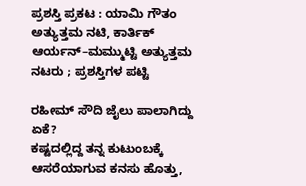ಪ್ರಶಸ್ತಿ ಪ್ರಕಟ : ಯಾಮಿ ಗೌತಂ ಅತ್ಯುತ್ತಮ ನಟಿ, ಕಾರ್ತಿಕ್ ಆರ್ಯನ್–ಮಮ್ಮುಟ್ಟಿ ಅತ್ಯುತ್ತಮ ನಟರು ; ಪ್ರಶಸ್ತಿಗಳ ಪಟ್ಟಿ

ರಹೀಮ್ ಸೌದಿ ಜೈಲು ಪಾಲಾಗಿದ್ದು ಏಕೆ?
ಕಷ್ಟದಲ್ಲಿದ್ದ ತನ್ನ ಕುಟುಂಬಕ್ಕೆ ಆಸರೆಯಾಗುವ ಕನಸು ಹೊತ್ತು,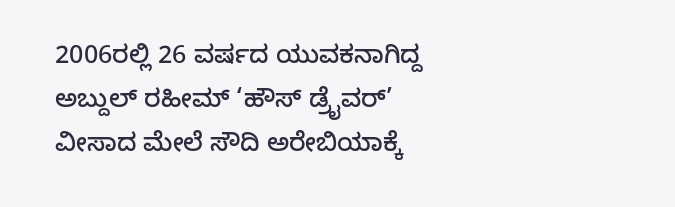2006ರಲ್ಲಿ 26 ವರ್ಷದ ಯುವಕನಾಗಿದ್ದ ಅಬ್ದುಲ್ ರಹೀಮ್ ‘ಹೌಸ್ ಡ್ರೈವರ್’ ವೀಸಾದ ಮೇಲೆ ಸೌದಿ ಅರೇಬಿಯಾಕ್ಕೆ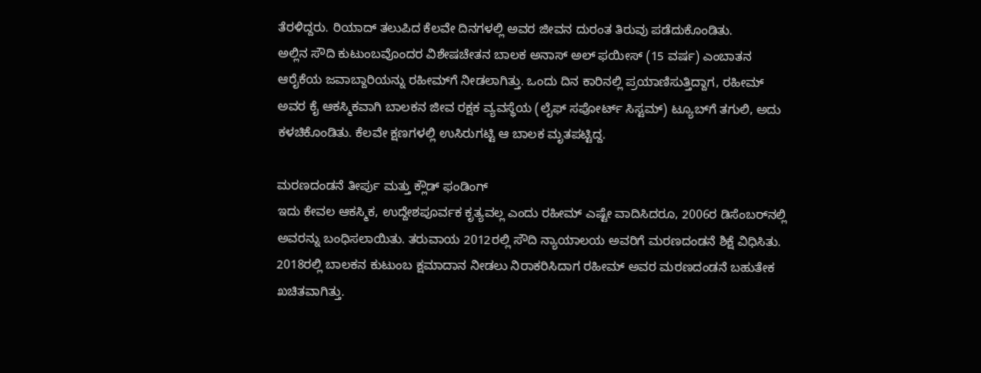ತೆರಳಿದ್ದರು. ರಿಯಾದ್ ತಲುಪಿದ ಕೆಲವೇ ದಿನಗಳಲ್ಲಿ ಅವರ ಜೀವನ ದುರಂತ ತಿರುವು ಪಡೆದುಕೊಂಡಿತು.
ಅಲ್ಲಿನ ಸೌದಿ ಕುಟುಂಬವೊಂದರ ವಿಶೇಷಚೇತನ ಬಾಲಕ ಅನಾಸ್ ಅಲ್ ಫಯೀಸ್ (15 ವರ್ಷ) ಎಂಬಾತನ ಆರೈಕೆಯ ಜವಾಬ್ದಾರಿಯನ್ನು ರಹೀಮ್‌ಗೆ ನೀಡಲಾಗಿತ್ತು. ಒಂದು ದಿನ ಕಾರಿನಲ್ಲಿ ಪ್ರಯಾಣಿಸುತ್ತಿದ್ದಾಗ, ರಹೀಮ್ ಅವರ ಕೈ ಆಕಸ್ಮಿಕವಾಗಿ ಬಾಲಕನ ಜೀವ ರಕ್ಷಕ ವ್ಯವಸ್ಥೆಯ (ಲೈಫ್ ಸಪೋರ್ಟ್ ಸಿಸ್ಟಮ್) ಟ್ಯೂಬ್‌ಗೆ ತಗುಲಿ, ಅದು ಕಳಚಿಕೊಂಡಿತು. ಕೆಲವೇ ಕ್ಷಣಗಳಲ್ಲಿ ಉಸಿರುಗಟ್ಟಿ ಆ ಬಾಲಕ ಮೃತಪಟ್ಟಿದ್ದ.

ಮರಣದಂಡನೆ ತೀರ್ಪು ಮತ್ತು ಕ್ಲೌಡ್‌ ಫಂಡಿಂಗ್‌
ಇದು ಕೇವಲ ಆಕಸ್ಮಿಕ, ಉದ್ದೇಶಪೂರ್ವಕ ಕೃತ್ಯವಲ್ಲ ಎಂದು ರಹೀಮ್ ಎಷ್ಟೇ ವಾದಿಸಿದರೂ, 2006ರ ಡಿಸೆಂಬರ್‌ನಲ್ಲಿ ಅವರನ್ನು ಬಂಧಿಸಲಾಯಿತು. ತರುವಾಯ 2012ರಲ್ಲಿ ಸೌದಿ ನ್ಯಾಯಾಲಯ ಅವರಿಗೆ ಮರಣದಂಡನೆ ಶಿಕ್ಷೆ ವಿಧಿಸಿತು. 2018ರಲ್ಲಿ ಬಾಲಕನ ಕುಟುಂಬ ಕ್ಷಮಾದಾನ ನೀಡಲು ನಿರಾಕರಿಸಿದಾಗ ರಹೀಮ್ ಅವರ ಮರಣದಂಡನೆ ಬಹುತೇಕ ಖಚಿತವಾಗಿತ್ತು.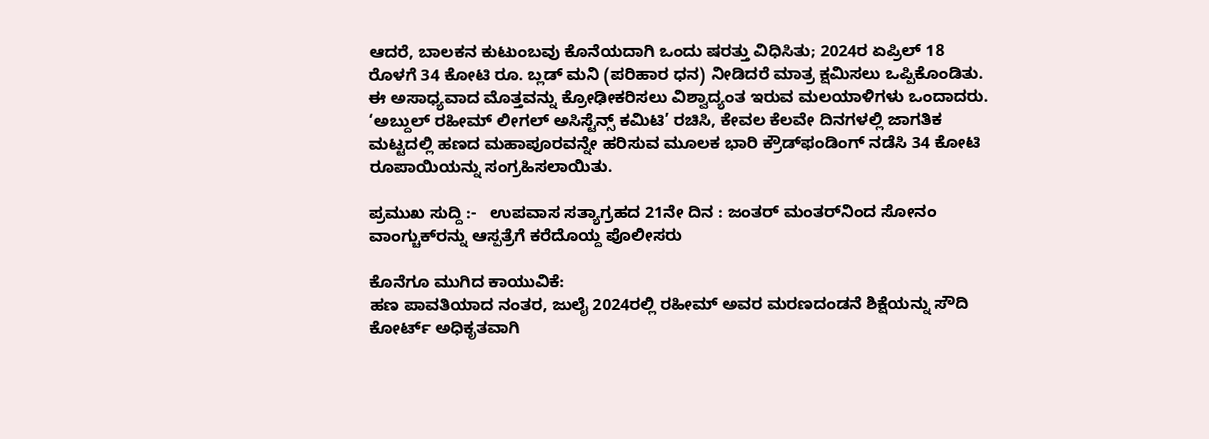ಆದರೆ, ಬಾಲಕನ ಕುಟುಂಬವು ಕೊನೆಯದಾಗಿ ಒಂದು ಷರತ್ತು ವಿಧಿಸಿತು; 2024ರ ಏಪ್ರಿಲ್ 18 ರೊಳಗೆ 34 ಕೋಟಿ ರೂ. ಬ್ಲಡ್ ಮನಿ (ಪರಿಹಾರ ಧನ) ನೀಡಿದರೆ ಮಾತ್ರ ಕ್ಷಮಿಸಲು ಒಪ್ಪಿಕೊಂಡಿತು.
ಈ ಅಸಾಧ್ಯವಾದ ಮೊತ್ತವನ್ನು ಕ್ರೋಢೀಕರಿಸಲು ವಿಶ್ವಾದ್ಯಂತ ಇರುವ ಮಲಯಾಳಿಗಳು ಒಂದಾದರು. ‘ಅಬ್ದುಲ್ ರಹೀಮ್ ಲೀಗಲ್ ಅಸಿಸ್ಟೆನ್ಸ್ ಕಮಿಟಿ’ ರಚಿಸಿ, ಕೇವಲ ಕೆಲವೇ ದಿನಗಳಲ್ಲಿ ಜಾಗತಿಕ ಮಟ್ಟದಲ್ಲಿ ಹಣದ ಮಹಾಪೂರವನ್ನೇ ಹರಿಸುವ ಮೂಲಕ ಭಾರಿ ಕ್ರೌಡ್‌ಫಂಡಿಂಗ್ ನಡೆಸಿ 34 ಕೋಟಿ ರೂಪಾಯಿಯನ್ನು ಸಂಗ್ರಹಿಸಲಾಯಿತು.

ಪ್ರಮುಖ ಸುದ್ದಿ :-   ಉಪವಾಸ ಸತ್ಯಾಗ್ರಹದ 21ನೇ ದಿನ : ಜಂತರ್ ಮಂತರ್‌ನಿಂದ ಸೋನಂ ವಾಂಗ್ಚುಕ್‌ರನ್ನು ಆಸ್ಪತ್ರೆಗೆ ಕರೆದೊಯ್ದ ಪೊಲೀಸರು

ಕೊನೆಗೂ ಮುಗಿದ ಕಾಯುವಿಕೆ:
ಹಣ ಪಾವತಿಯಾದ ನಂತರ, ಜುಲೈ 2024ರಲ್ಲಿ ರಹೀಮ್ ಅವರ ಮರಣದಂಡನೆ ಶಿಕ್ಷೆಯನ್ನು ಸೌದಿ ಕೋರ್ಟ್ ಅಧಿಕೃತವಾಗಿ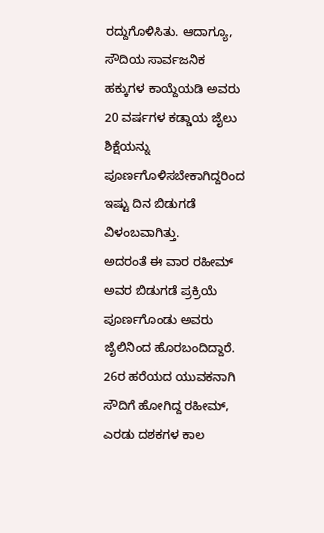ರದ್ದುಗೊಳಿಸಿತು. ಆದಾಗ್ಯೂ, ಸೌದಿಯ ಸಾರ್ವಜನಿಕ ಹಕ್ಕುಗಳ ಕಾಯ್ದೆಯಡಿ ಅವರು 20 ವರ್ಷಗಳ ಕಡ್ಡಾಯ ಜೈಲು ಶಿಕ್ಷೆಯನ್ನು ಪೂರ್ಣಗೊಳಿಸಬೇಕಾಗಿದ್ದರಿಂದ ಇಷ್ಟು ದಿನ ಬಿಡುಗಡೆ ವಿಳಂಬವಾಗಿತ್ತು.
ಅದರಂತೆ ಈ ವಾರ ರಹೀಮ್ ಅವರ ಬಿಡುಗಡೆ ಪ್ರಕ್ರಿಯೆ ಪೂರ್ಣಗೊಂಡು ಅವರು ಜೈಲಿನಿಂದ ಹೊರಬಂದಿದ್ದಾರೆ. 26ರ ಹರೆಯದ ಯುವಕನಾಗಿ ಸೌದಿಗೆ ಹೋಗಿದ್ದ ರಹೀಮ್, ಎರಡು ದಶಕಗಳ ಕಾಲ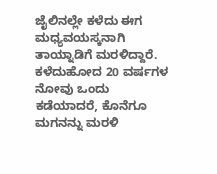ಜೈಲಿನಲ್ಲೇ ಕಳೆದು ಈಗ ಮಧ್ಯವಯಸ್ಕನಾಗಿ ತಾಯ್ನಾಡಿಗೆ ಮರಳಿದ್ದಾರೆ. ಕಳೆದುಹೋದ 20 ವರ್ಷಗಳ ನೋವು ಒಂದು ಕಡೆಯಾದರೆ, ಕೊನೆಗೂ ಮಗನನ್ನು ಮರಳಿ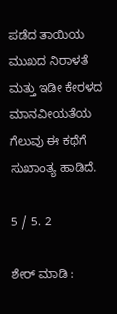ಪಡೆದ ತಾಯಿಯ ಮುಖದ ನಿರಾಳತೆ ಮತ್ತು ಇಡೀ ಕೇರಳದ ಮಾನವೀಯತೆಯ ಗೆಲುವು ಈ ಕಥೆಗೆ ಸುಖಾಂತ್ಯ ಹಾಡಿದೆ.

5 / 5. 2

ಶೇರ್ ಮಾಡಿ :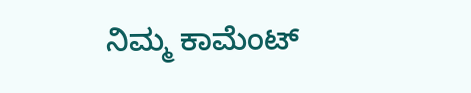ನಿಮ್ಮ ಕಾಮೆಂಟ್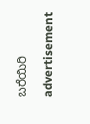ಬರೆಯಿರಿ

advertisement